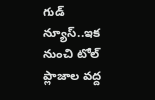గుడ్ న్యూస్..ఇక నుంచి టోల్ ప్లాజాల వద్ద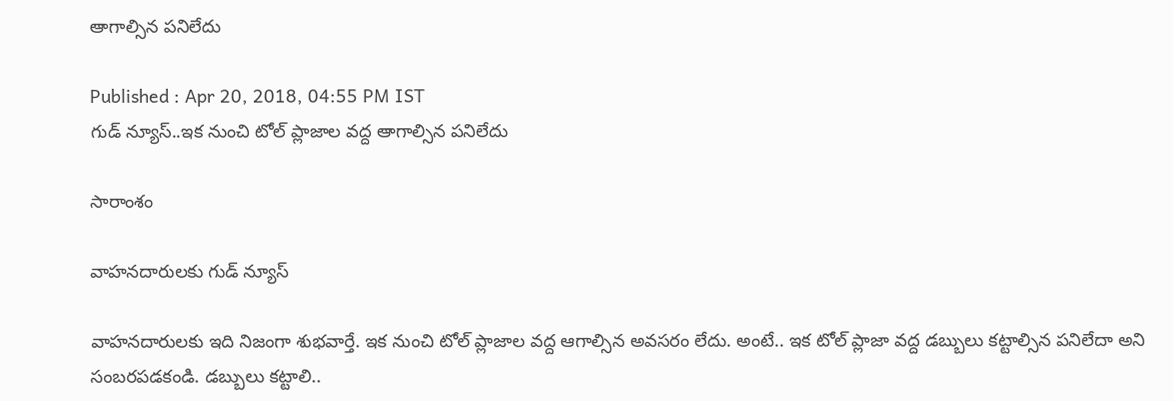ఆాగాల్సిన పనిలేదు

Published : Apr 20, 2018, 04:55 PM IST
గుడ్ న్యూస్..ఇక నుంచి టోల్ ప్లాజాల వద్ద ఆాగాల్సిన పనిలేదు

సారాంశం

వాహనదారులకు గుడ్ న్యూస్

వాహనదారులకు ఇది నిజంగా శుభవార్తే. ఇక నుంచి టోల్ ప్లాజాల వద్ద ఆగాల్సిన అవసరం లేదు. అంటే.. ఇక టోల్ ప్లాజా వద్ద డబ్బులు కట్టాల్సిన పనిలేదా అని సంబరపడకండి. డబ్బులు కట్టాలి..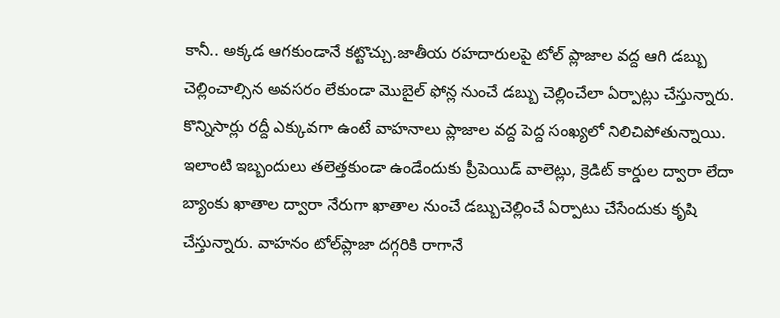కానీ.. అక్కడ ఆగకుండానే కట్టొచ్చు.జాతీయ రహదారులపై టోల్‌ ప్లాజాల వద్ద ఆగి డబ్బు చెల్లించాల్సిన అవసరం లేకుండా మొబైల్‌ ఫోన్ల నుంచే డబ్బు చెల్లించేలా ఏర్పాట్లు చేస్తున్నారు. కొన్నిసార్లు రద్దీ ఎక్కువగా ఉంటే వాహనాలు ప్లాజాల వద్ద పెద్ద సంఖ్యలో నిలిచిపోతున్నాయి. ఇలాంటి ఇబ్బందులు తలెత్తకుండా ఉండేందుకు ప్రీపెయిడ్‌ వాలెట్లు, క్రెడిట్‌ కార్డుల ద్వారా లేదా బ్యాంకు ఖాతాల ద్వారా నేరుగా ఖాతాల నుంచే డబ్బుచెల్లించే ఏర్పాటు చేసేందుకు కృషి చేస్తున్నారు. వాహనం టోల్‌ప్లాజా దగ్గరికి రాగానే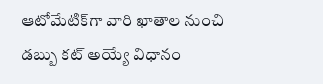ఆటోమేటిక్‌గా వారి ఖాతాల నుంచి డబ్బు కట్‌ అయ్యే విధానం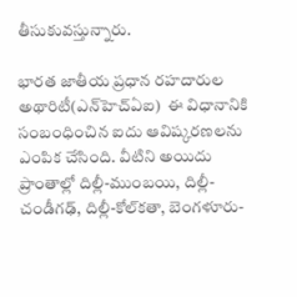తీసుకువస్తున్నారు.

భారత జాతీయ ప్రధాన రహదారుల అథారిటీ(ఎన్‌హెచ్‌ఏఐ)  ఈ విధానానికి సంబంధించిన ఐదు ఆవిష్కరణలను ఎంపిక చేసింది. వీటిని అయిదు ప్రాంతాల్లో దిల్లీ-ముంబయి, దిల్లీ-చండీగఢ్‌, దిల్లీ-కోల్‌కతా, బెంగళూరు-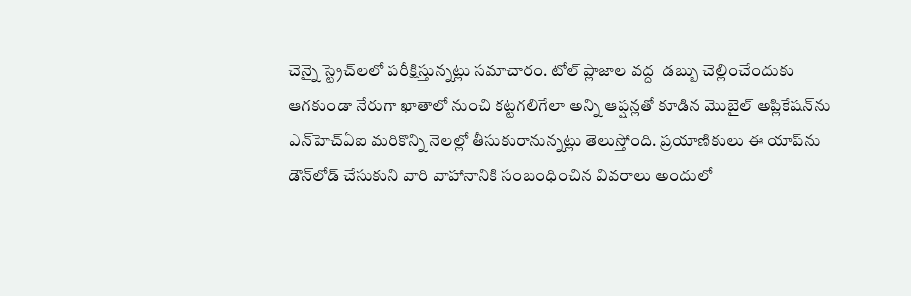చెన్నై స్ట్రెచ్‌లలో పరీక్షిస్తున్నట్లు సమాచారం. టోల్‌ ప్లాజాల వద్ద  డబ్బు చెల్లించేందుకు ఆగకుండా నేరుగా ఖాతాలో నుంచి కట్టగలిగేలా అన్ని ఆప్షన్లతో కూడిన మొబైల్‌ అప్లికేషన్‌ను ఎన్‌హెచ్‌ఏఐ మరికొన్ని నెలల్లో తీసుకురానున్నట్లు తెలుస్తోంది. ప్రయాణికులు ఈ యాప్‌ను డౌన్‌లోడ్‌ చేసుకుని వారి వాహానానికి సంబంధించిన వివరాలు అందులో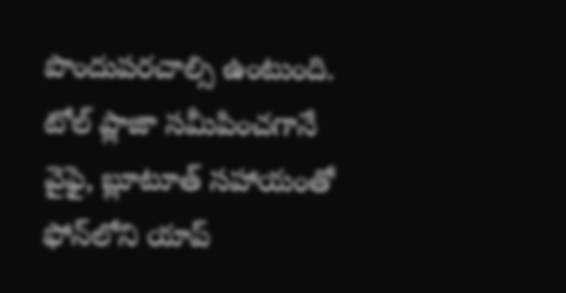పొందుపరచాల్సి ఉంటుంది. టోల్ ప్లాజా సమీపించగానే వైఫై, బ్లూటూత్‌ సహాయంతో ఫోన్‌లోని యాప్‌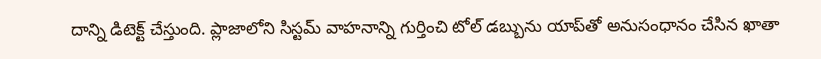దాన్ని డిటెక్ట్‌ చేస్తుంది. ప్లాజాలోని సిస్టమ్‌ వాహనాన్ని గుర్తించి టోల్‌ డబ్బును యాప్‌తో అనుసంధానం చేసిన ఖాతా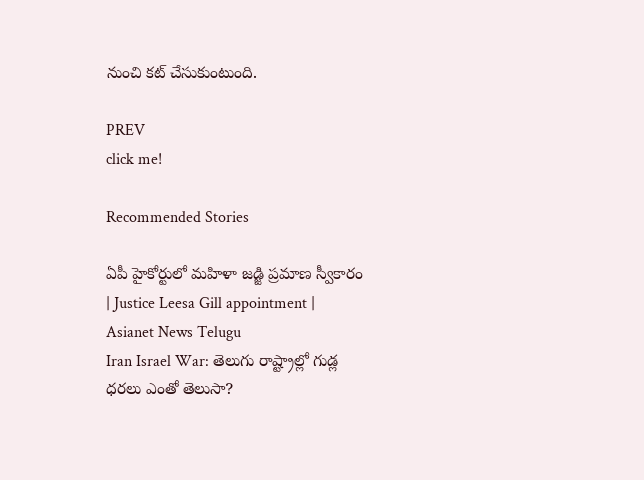నుంచి కట్‌ చేసుకుంటుంది.

PREV
click me!

Recommended Stories

ఏపీ హైకోర్టులో మహిళా జడ్జి ప్రమాణ స్వీకారం | Justice Leesa Gill appointment | Asianet News Telugu
Iran Israel War: తెలుగు రాష్ట్రాల్లో గుడ్ల ధరలు ఎంతో తెలుసా?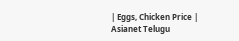| Eggs, Chicken Price | Asianet Telugu